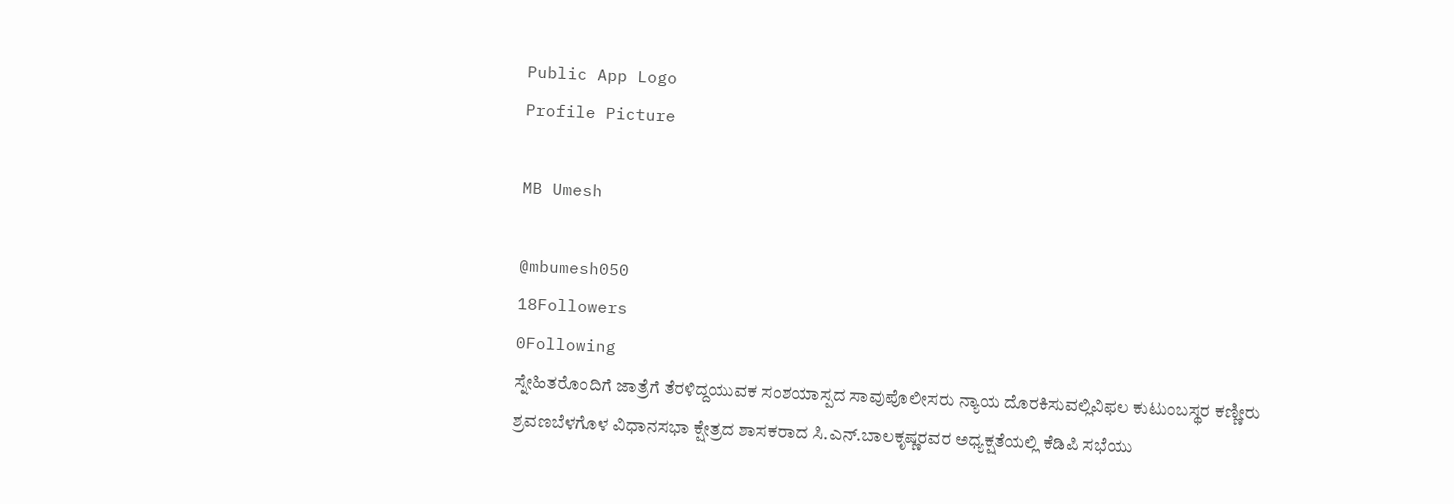Public App Logo
Profile Picture

MB Umesh

@mbumesh050
18Followers
0Following
ಸ್ನೇಹಿತರೊಂದಿಗೆ ಜಾತ್ರೆಗೆ ತೆರಳಿದ್ದಯುವಕ ಸಂಶಯಾಸ್ಪದ ಸಾವುಪೊಲೀಸರು ನ್ಯಾಯ ದೊರಕಿಸುವಲ್ಲಿವಿಫಲ ಕುಟುಂಬಸ್ಥರ ಕಣ್ಣೀರು
ಶ್ರವಣಬೆಳಗೊಳ ವಿಧಾನಸಭಾ ಕ್ಷೇತ್ರದ ಶಾಸಕರಾದ ಸಿ.ಎನ್.ಬಾಲಕೃಷ್ಣರವರ ಅಧ್ಯಕ್ಷತೆಯಲ್ಲಿ ಕೆಡಿಪಿ ಸಭೆಯು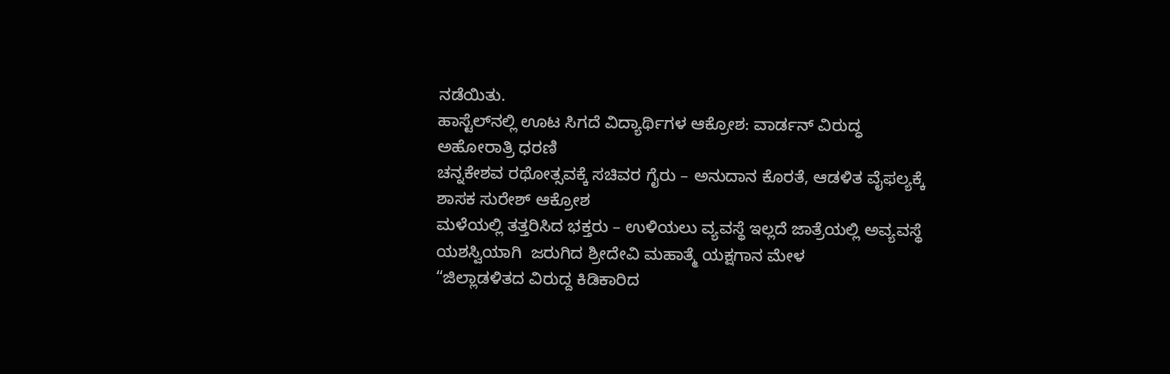ನಡೆಯಿತು.
ಹಾಸ್ಟೆಲ್‌ನಲ್ಲಿ ಊಟ ಸಿಗದೆ ವಿದ್ಯಾರ್ಥಿಗಳ ಆಕ್ರೋಶ: ವಾರ್ಡನ್ ವಿರುದ್ಧ ಅಹೋರಾತ್ರಿ ಧರಣಿ
ಚನ್ನಕೇಶವ ರಥೋತ್ಸವಕ್ಕೆ ಸಚಿವರ ಗೈರು – ಅನುದಾನ ಕೊರತೆ, ಆಡಳಿತ ವೈಫಲ್ಯಕ್ಕೆ ಶಾಸಕ ಸುರೇಶ್ ಆಕ್ರೋಶ
ಮಳೆಯಲ್ಲಿ ತತ್ತರಿಸಿದ ಭಕ್ತರು – ಉಳಿಯಲು ವ್ಯವಸ್ಥೆ ಇಲ್ಲದೆ ಜಾತ್ರೆಯಲ್ಲಿ ಅವ್ಯವಸ್ಥೆ
ಯಶಸ್ವಿಯಾಗಿ  ಜರುಗಿದ ಶ್ರೀದೇವಿ ಮಹಾತ್ಮೆ ಯಕ್ಷಗಾನ ಮೇಳ
“ಜಿಲ್ಲಾಡಳಿತದ ವಿರುದ್ದ ಕಿಡಿಕಾರಿದ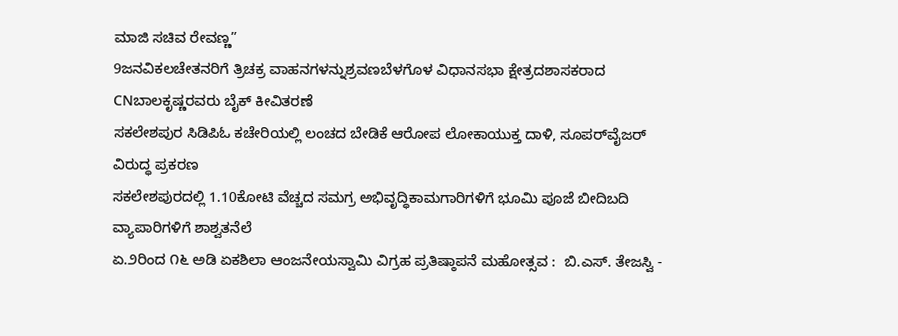ಮಾಜಿ ಸಚಿವ ರೇವಣ್ಣ”
9ಜನವಿಕಲಚೇತನರಿಗೆ ತ್ರಿಚಕ್ರ ವಾಹನಗಳನ್ನುಶ್ರವಣಬೆಳಗೊಳ ವಿಧಾನಸಭಾ ಕ್ಷೇತ್ರದಶಾಸಕರಾದ CNಬಾಲಕೃಷ್ಣರವರು ಬೈಕ್ ಕೀವಿತರಣೆ
ಸಕಲೇಶಪುರ ಸಿಡಿಪಿಓ ಕಚೇರಿಯಲ್ಲಿ ಲಂಚದ ಬೇಡಿಕೆ ಆರೋಪ ಲೋಕಾಯುಕ್ತ ದಾಳಿ, ಸೂಪರ್‌ವೈಜರ್ ವಿರುದ್ಧ ಪ್ರಕರಣ
ಸಕಲೇಶಪುರದಲ್ಲಿ 1.10ಕೋಟಿ ವೆಚ್ಚದ ಸಮಗ್ರ ಅಭಿವೃದ್ಧಿಕಾಮಗಾರಿಗಳಿಗೆ ಭೂಮಿ ಪೂಜೆ ಬೀದಿಬದಿ ವ್ಯಾಪಾರಿಗಳಿಗೆ ಶಾಶ್ವತನೆಲೆ
ಏ.೨ರಿಂದ ೧೬ ಅಡಿ ಏಕಶಿಲಾ ಆಂಜನೇಯಸ್ವಾಮಿ ವಿಗ್ರಹ ಪ್ರತಿಷ್ಠಾಪನೆ ಮಹೋತ್ಸವ :  ಬಿ.ಎಸ್. ತೇಜಸ್ವಿ -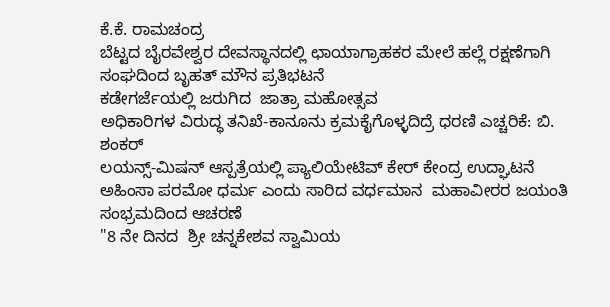ಕೆ.ಕೆ. ರಾಮಚಂದ್ರ
ಬೆಟ್ಟದ ಬೈರವೇಶ್ವರ ದೇವಸ್ಥಾನದಲ್ಲಿ ಛಾಯಾಗ್ರಾಹಕರ ಮೇಲೆ ಹಲ್ಲೆ ರಕ್ಷಣೆಗಾಗಿ ಸಂಘದಿಂದ ಬೃಹತ್ ಮೌನ ಪ್ರತಿಭಟನೆ
ಕಡೇಗರ್ಜೆಯಲ್ಲಿ ಜರುಗಿದ  ಜಾತ್ರಾ ಮಹೋತ್ಸವ
ಅಧಿಕಾರಿಗಳ ವಿರುದ್ಧ ತನಿಖೆ-ಕಾನೂನು ಕ್ರಮಕೈಗೊಳ್ಳದಿದ್ರೆ ಧರಣಿ ಎಚ್ಚರಿಕೆ: ಬಿ. ಶಂಕರ್
ಲಯನ್ಸ್-ಮಿಷನ್ ಆಸ್ಪತ್ರೆಯಲ್ಲಿ ಪ್ಯಾಲಿಯೇಟಿವ್ ಕೇರ್ ಕೇಂದ್ರ ಉದ್ಘಾಟನೆ
ಅಹಿಂಸಾ ಪರಮೋ ಧರ್ಮ ಎಂದು ಸಾರಿದ ವರ್ಧಮಾನ  ಮಹಾವೀರರ ಜಯಂತಿ ಸಂಭ್ರಮದಿಂದ ಆಚರಣೆ
"8 ನೇ ದಿನದ  ಶ್ರೀ ಚನ್ನಕೇಶವ ಸ್ವಾಮಿಯ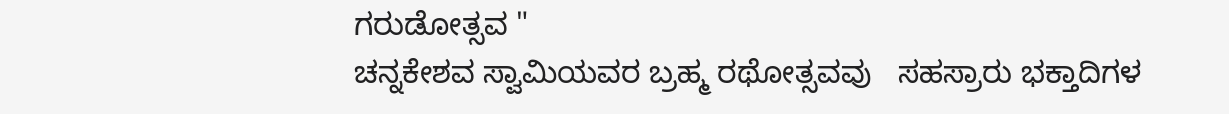ಗರುಡೋತ್ಸವ "
ಚನ್ನಕೇಶವ ಸ್ವಾಮಿಯವರ ಬ್ರಹ್ಮ ರಥೋತ್ಸವವು   ಸಹಸ್ರಾರು ಭಕ್ತಾದಿಗಳ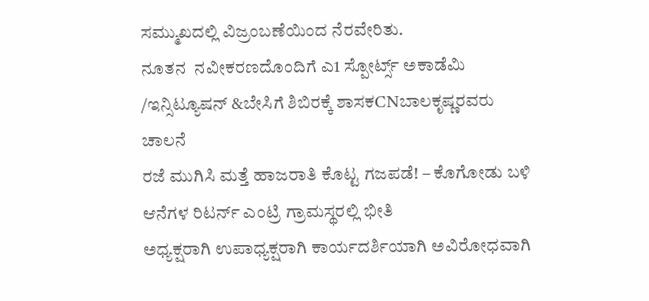ಸಮ್ಮುಖದಲ್ಲಿ ವಿಜ್ರಂಬಣೆಯಿಂದ ನೆರವೇರಿತು.
ನೂತನ  ನವೀಕರಣದೊಂದಿಗೆ ಎ1 ಸ್ಪೋರ್ಟ್ಸ್ ಅಕಾಡೆಮಿ /ಇನ್ಸಿಟ್ಯೂಷನ್ &ಬೇಸಿಗೆ ಶಿಬಿರಕ್ಕೆ ಶಾಸಕCNಬಾಲಕೃಷ್ಣರವರು ಚಾಲನೆ
ರಜೆ ಮುಗಿಸಿ ಮತ್ತೆ ಹಾಜರಾತಿ ಕೊಟ್ಟ ಗಜಪಡೆ! – ಕೊಗೋಡು ಬಳಿ ಆನೆಗಳ ರಿಟರ್ನ್ ಎಂಟ್ರಿ ಗ್ರಾಮಸ್ಥರಲ್ಲಿ ಭೀತಿ
ಅಧ್ಯಕ್ಷರಾಗಿ ಉಪಾಧ್ಯಕ್ಷರಾಗಿ ಕಾರ್ಯದರ್ಶಿಯಾಗಿ ಅವಿರೋಧವಾಗಿ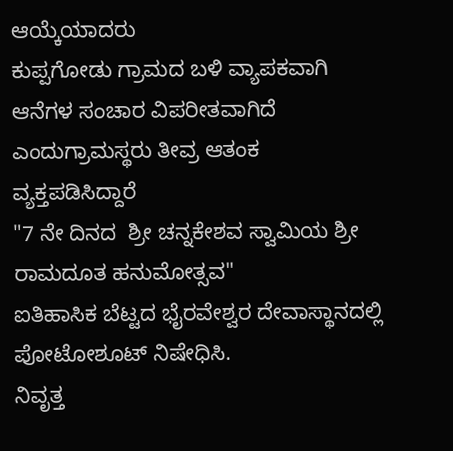ಆಯ್ಕೆಯಾದರು
ಕುಪ್ಪಗೋಡು ಗ್ರಾಮದ ಬಳಿ ವ್ಯಾಪಕವಾಗಿ ಆನೆಗಳ ಸಂಚಾರ ವಿಪರೀತವಾಗಿದೆ ಎಂದುಗ್ರಾಮಸ್ಥರು ತೀವ್ರ ಆತಂಕ ವ್ಯಕ್ತಪಡಿಸಿದ್ದಾರೆ
"7 ನೇ ದಿನದ  ಶ್ರೀ ಚನ್ನಕೇಶವ ಸ್ವಾಮಿಯ ಶ್ರೀ ರಾಮದೂತ ಹನುಮೋತ್ಸವ"
ಐತಿಹಾಸಿಕ ಬೆಟ್ಟದ ಭೈರವೇಶ್ವರ ದೇವಾಸ್ಥಾನದಲ್ಲಿ ಪೋಟೋಶೂಟ್ ನಿಷೇಧಿಸಿ.
ನಿವೃತ್ತ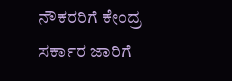ನೌಕರರಿಗೆ ಕೇಂದ್ರ ಸರ್ಕಾರ ಜಾರಿಗೆ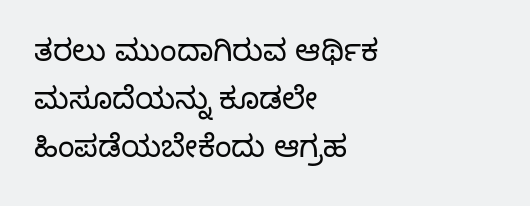ತರಲು ಮುಂದಾಗಿರುವ ಆರ್ಥಿಕ ಮಸೂದೆಯನ್ನು ಕೂಡಲೇ ಹಿಂಪಡೆಯಬೇಕೆಂದು ಆಗ್ರಹ